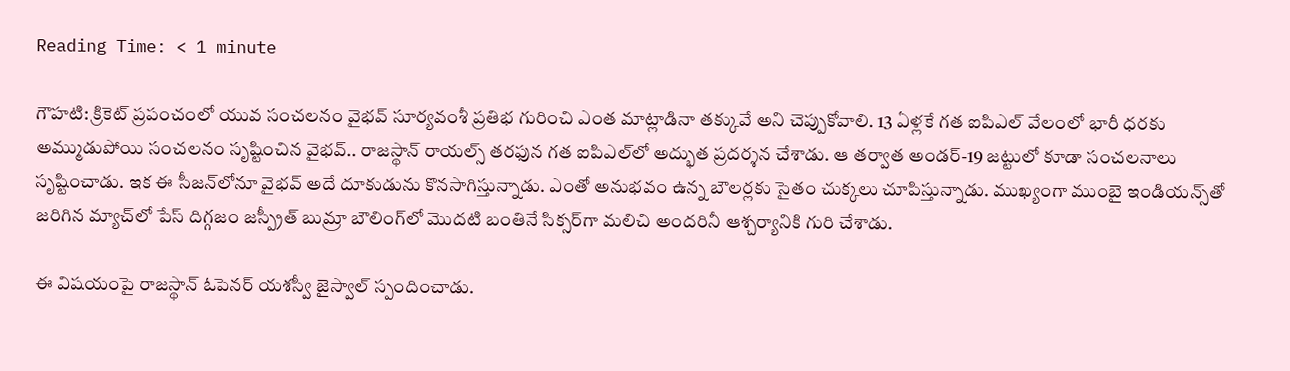Reading Time: < 1 minute

గౌహటి: క్రికెట్ ప్రపంచంలో యువ సంచలనం వైభవ్ సూర్యవంశీ ప్రతిభ గురించి ఎంత మాట్లాడినా తక్కువే అని చెప్పుకోవాలి. 13 ఏళ్లకే గత ఐపిఎల్ వేలంలో భారీ ధరకు అమ్ముడుపోయి సంచలనం సృష్టించిన వైభవ్.. రాజస్థాన్ రాయల్స్ తరఫున గత ఐపిఎల్‌లో అద్భుత ప్రదర్శన చేశాడు. ఆ తర్వాత అండర్-19 జట్టులో కూడా సంచలనాలు సృష్టించాడు. ఇక ఈ సీజన్‌లోనూ వైభవ్ అదే దూకుడును కొనసాగిస్తున్నాడు. ఎంతో అనుభవం ఉన్న బౌలర్లకు సైతం చుక్కలు చూపిస్తున్నాడు. ముఖ్యంగా ముంబై ఇండియన్స్‌తో జరిగిన మ్యాచ్‌లో పేస్ దిగ్గజం జస్ప్రీత్ బుమ్రా బౌలింగ్‌లో మొదటి బంతినే సిక్సర్‌గా మలిచి అందరినీ ఆశ్చర్యానికి గురి చేశాడు.

ఈ విషయంపై రాజస్థాన్ ఓపెనర్ యశస్వీ జైస్వాల్ స్పందించాడు.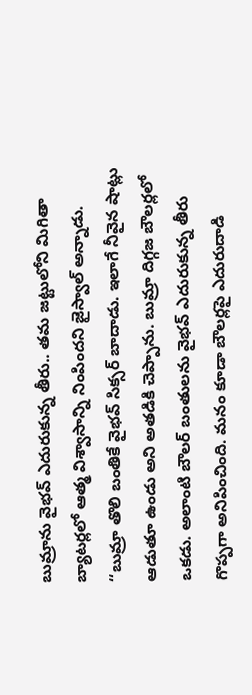బుమ్రాను వైభవ్ ఎదురుకున్న తీరు.. తమ జట్టులోని మిగితా బ్యాటర్లలో ఆత్మ విశ్వాసాన్ని నింపిందని జైస్వాల్ అన్నాడు. ‘‘బుమ్రా తొలి బంతికే వైభవ్ సిక్సర్ బాదాడు. ఇలాగే నీవైన షాట్లు ఆడుతూ ఉండు అని అతడికి చెప్పాను. బుమ్రా దిగ్గజ బౌలర్లలో ఒకడు. అలాంటి బౌలర్ బంతులను వైభవ్ ఎదురుకున్న తీరు గొప్పగా అనిపించింది. మనం కూడా బౌలర్లపై ఎదురుదాడి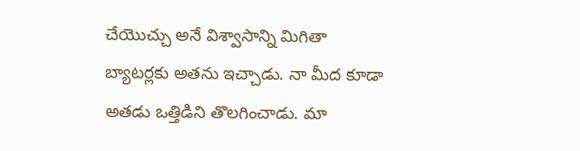చేయొచ్చు అనే విశ్వాసాన్ని మిగితా బ్యాటర్లకు అతను ఇచ్చాడు. నా మీద కూడా అతడు ఒత్తిడిని తొలగించాడు. మా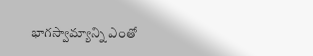భాగస్వామ్యాన్ని ఎంతో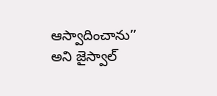ఆస్వాదించాను’’ అని జైస్వాల్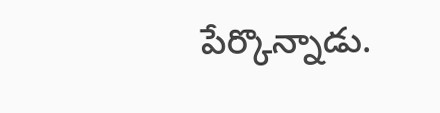పేర్కొన్నాడు.